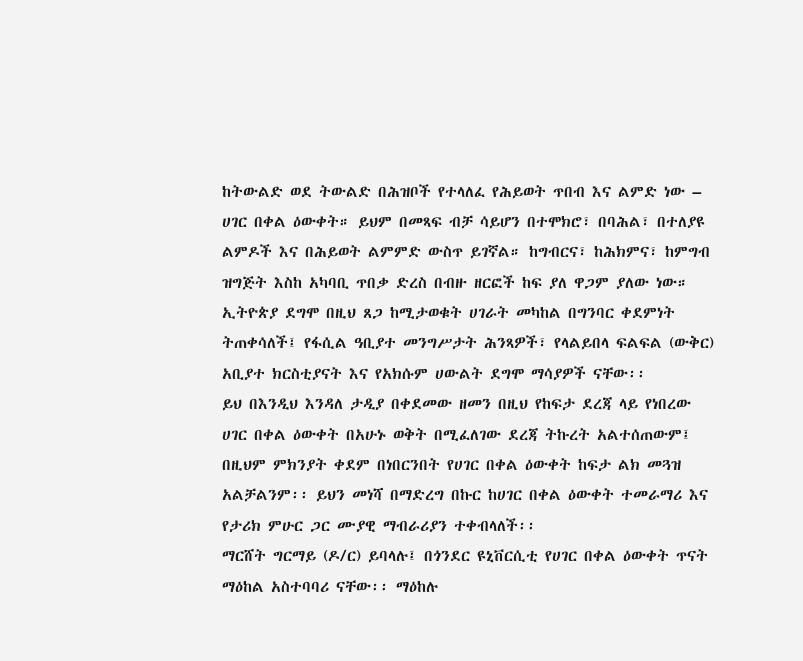ከትውልድ ወደ ትውልድ በሕዝቦች የተላለፈ የሕይወት ጥበብ እና ልምድ ነው – ሀገር በቀል ዕውቀት። ይህም በመጻፍ ብቻ ሳይሆን በተሞክሮ፣ በባሕል፣ በተለያዩ ልምዶች እና በሕይወት ልምምድ ውስጥ ይገኛል። ከግብርና፣ ከሕክምና፣ ከምግብ ዝግጅት እስከ አካባቢ ጥበቃ ድረስ በብዙ ዘርፎች ከፍ ያለ ዋጋም ያለው ነው።
ኢትዮጵያ ደግሞ በዚህ ጸጋ ከሚታወቁት ሀገራት መካከል በግንባር ቀደምነት ትጠቀሳለች፤ የፋሲል ዓቢያተ መንግሥታት ሕንጻዎች፣ የላልይበላ ፍልፍል (ውቅር) አቢያተ ክርስቲያናት እና የአክሱም ሀውልት ደግሞ ማሳያዎች ናቸው፡፡
ይህ በእንዲህ እንዳለ ታዲያ በቀደመው ዘመን በዚህ የከፍታ ደረጃ ላይ የነበረው ሀገር በቀል ዕውቀት በአሁኑ ወቅት በሚፈለገው ደረጃ ትኩረት አልተሰጠውም፤ በዚህም ምክንያት ቀደም በነበርንበት የሀገር በቀል ዕውቀት ከፍታ ልክ መጓዝ አልቻልንም፡፡ ይህን መነሻ በማድረግ በኩር ከሀገር በቀል ዕውቀት ተመራማሪ እና የታሪክ ምሁር ጋር ሙያዊ ማብራሪያን ተቀብላለች፡፡
ማርሸት ግርማይ (ዶ/ር) ይባላሉ፤ በጎንደር ዩኒቨርሲቲ የሀገር በቀል ዕውቀት ጥናት ማዕከል አስተባባሪ ናቸው፡፡ ማዕከሉ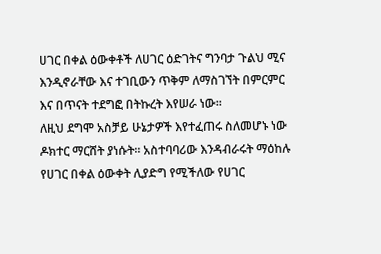ሀገር በቀል ዕውቀቶች ለሀገር ዕድገትና ግንባታ ጉልህ ሚና እንዲኖራቸው እና ተገቢውን ጥቅም ለማስገኘት በምርምር እና በጥናት ተደግፎ በትኩረት እየሠራ ነው፡፡
ለዚህ ደግሞ አስቻይ ሁኔታዎች እየተፈጠሩ ስለመሆኑ ነው ዶክተር ማርሸት ያነሱት። አስተባባሪው እንዳብራሩት ማዕከሉ የሀገር በቀል ዕውቀት ሊያድግ የሚችለው የሀገር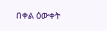በቀል ዕውቀት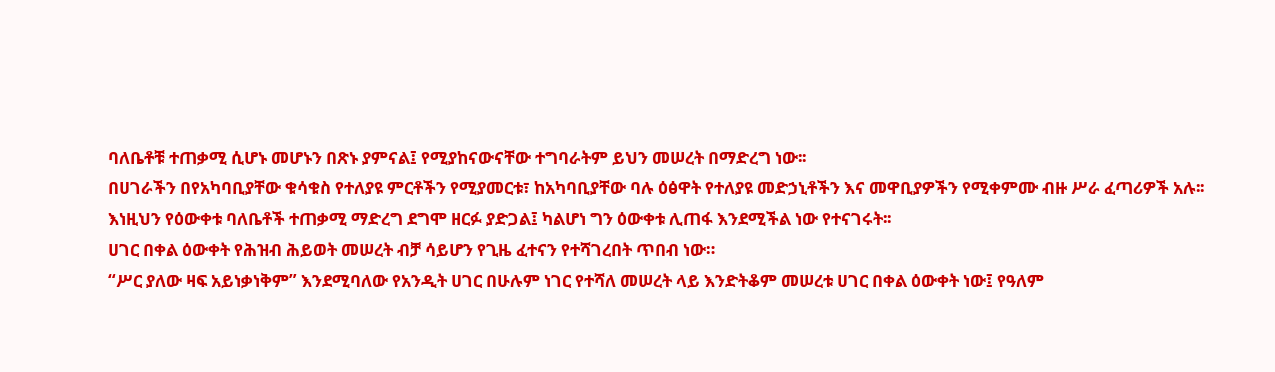ባለቤቶቹ ተጠቃሚ ሲሆኑ መሆኑን በጽኑ ያምናል፤ የሚያከናውናቸው ተግባራትም ይህን መሠረት በማድረግ ነው፡፡
በሀገራችን በየአካባቢያቸው ቁሳቁስ የተለያዩ ምርቶችን የሚያመርቱ፣ ከአካባቢያቸው ባሉ ዕፅዋት የተለያዩ መድኃኒቶችን እና መዋቢያዎችን የሚቀምሙ ብዙ ሥራ ፈጣሪዎች አሉ፡፡
እነዚህን የዕውቀቱ ባለቤቶች ተጠቃሚ ማድረግ ደግሞ ዘርፉ ያድጋል፤ ካልሆነ ግን ዕውቀቱ ሊጠፋ እንደሚችል ነው የተናገሩት፡፡
ሀገር በቀል ዕውቀት የሕዝብ ሕይወት መሠረት ብቻ ሳይሆን የጊዜ ፈተናን የተሻገረበት ጥበብ ነው።
“ሥር ያለው ዛፍ አይነቃነቅም” እንደሚባለው የአንዲት ሀገር በሁሉም ነገር የተሻለ መሠረት ላይ እንድትቆም መሠረቱ ሀገር በቀል ዕውቀት ነው፤ የዓለም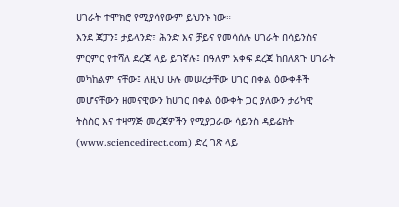ሀገራት ተሞክሮ የሚያሳየውም ይህንኑ ነው።
እንደ ጃፓን፤ ታይላንድ፣ ሕንድ እና ቻይና የመሳሰሉ ሀገራት በሳይንስና ምርምር የተሻለ ደረጃ ላይ ይገኛሉ፤ በዓለም አቀፍ ደረጃ ከበለጸጉ ሀገራት መካከልም ናቸው፤ ለዚህ ሁሉ መሠረታቸው ሀገር በቀል ዕውቀቶች መሆናቸውን ዘመናዊውን ከሀገር በቀል ዕውቀት ጋር ያለውን ታሪካዊ ትስስር እና ተዛማጅ መረጃዎችን የሚያጋራው ሳይንስ ዳይሬክት (www.sciencedirect.com) ድረ ገጽ ላይ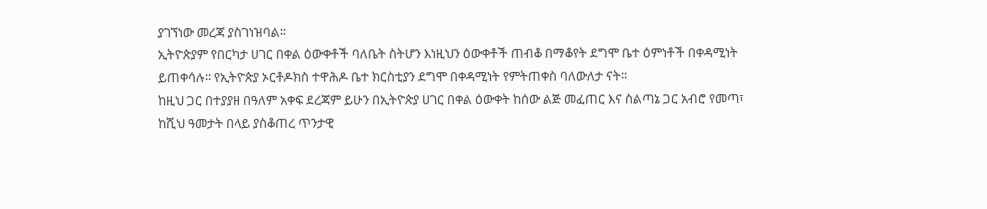ያገኘነው መረጃ ያስገነዝባል፡፡
ኢትዮጵያም የበርካታ ሀገር በቀል ዕውቀቶች ባለቤት ስትሆን እነዚህን ዕውቀቶች ጠብቆ በማቆየት ደግሞ ቤተ ዕምነቶች በቀዳሚነት ይጠቀሳሉ፡፡ የኢትዮጵያ ኦርቶዶክስ ተዋሕዶ ቤተ ክርስቲያን ደግሞ በቀዳሚነት የምትጠቀስ ባለውለታ ናት፡፡
ከዚህ ጋር በተያያዘ በዓለም አቀፍ ደረጃም ይሁን በኢትዮጵያ ሀገር በቀል ዕውቀት ከሰው ልጅ መፈጠር እና ስልጣኔ ጋር አብሮ የመጣ፣ ከሺህ ዓመታት በላይ ያስቆጠረ ጥንታዊ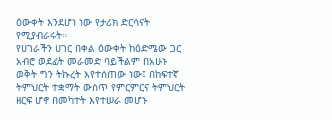ዕውቀት እንደሆነ ነው የታሪክ ድርሳናት የሚያብራሩት።
የሀገራችን ሀገር በቀል ዕውቀት ከዕድሜው ጋር አብሮ ወደፊት መራመድ ባይችልም በአሁኑ ወቅት ግን ትኩረት እየተሰጠው ነው፤ በከፍተኛ ትምህርት ተቋማት ውስጥ የምርምርና ትምህርት ዘርፍ ሆኖ በመካተት እየተሠራ መሆኑ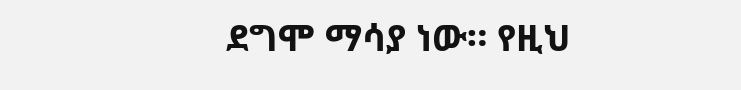ደግሞ ማሳያ ነው። የዚህ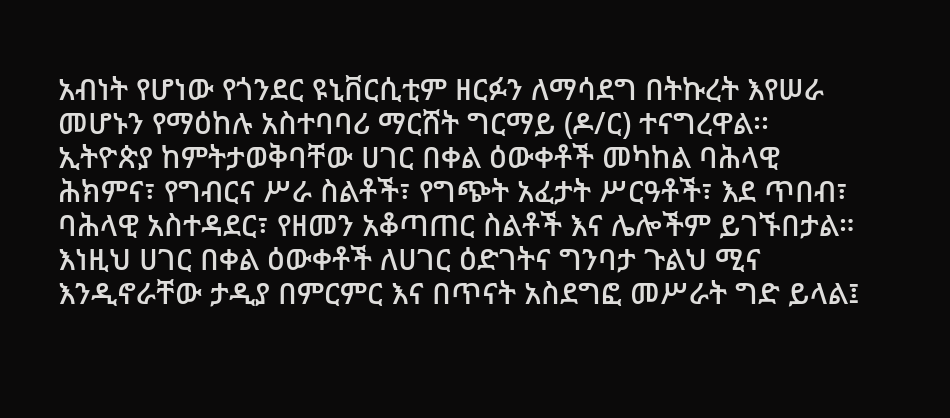አብነት የሆነው የጎንደር ዩኒቨርሲቲም ዘርፉን ለማሳደግ በትኩረት እየሠራ መሆኑን የማዕከሉ አስተባባሪ ማርሸት ግርማይ (ዶ/ር) ተናግረዋል፡፡
ኢትዮጵያ ከምትታወቅባቸው ሀገር በቀል ዕውቀቶች መካከል ባሕላዊ ሕክምና፣ የግብርና ሥራ ስልቶች፣ የግጭት አፈታት ሥርዓቶች፣ እደ ጥበብ፣ ባሕላዊ አስተዳደር፣ የዘመን አቆጣጠር ስልቶች እና ሌሎችም ይገኙበታል።
እነዚህ ሀገር በቀል ዕውቀቶች ለሀገር ዕድገትና ግንባታ ጉልህ ሚና እንዲኖራቸው ታዲያ በምርምር እና በጥናት አስደግፎ መሥራት ግድ ይላል፤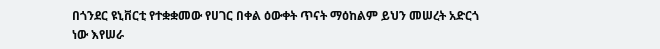በጎንደር ዩኒቨርቲ የተቋቋመው የሀገር በቀል ዕውቀት ጥናት ማዕከልም ይህን መሠረት አድርጎ ነው እየሠራ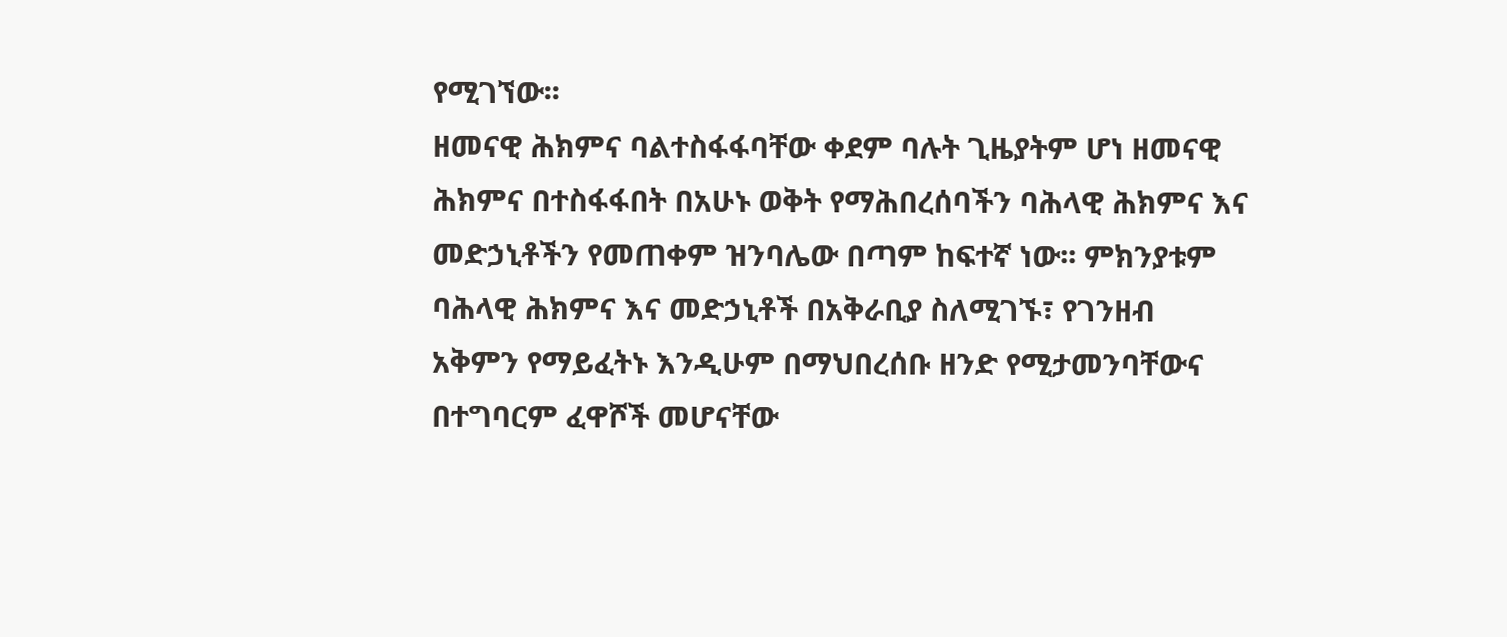የሚገኘው፡፡
ዘመናዊ ሕክምና ባልተስፋፋባቸው ቀደም ባሉት ጊዜያትም ሆነ ዘመናዊ ሕክምና በተስፋፋበት በአሁኑ ወቅት የማሕበረሰባችን ባሕላዊ ሕክምና እና መድኃኒቶችን የመጠቀም ዝንባሌው በጣም ከፍተኛ ነው፡፡ ምክንያቱም ባሕላዊ ሕክምና እና መድኃኒቶች በአቅራቢያ ስለሚገኙ፣ የገንዘብ አቅምን የማይፈትኑ እንዲሁም በማህበረሰቡ ዘንድ የሚታመንባቸውና በተግባርም ፈዋሾች መሆናቸው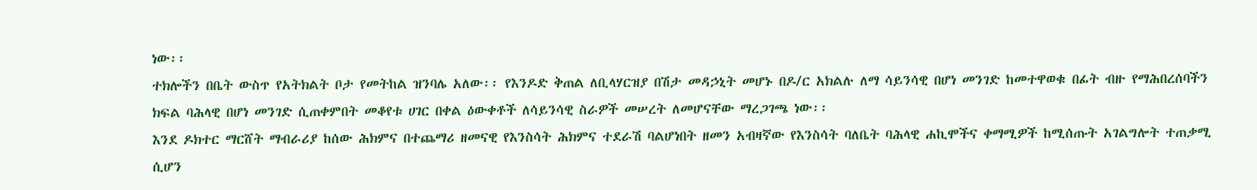ነው፡፡
ተክሎችን በቤት ውስጥ የአትክልት ቦታ የመትከል ዝንባሌ አለው፡፡ የእንዶድ ቅጠል ለቢላሃርዝያ በሽታ መዳኃኒት መሆኑ በዶ/ር አክልሉ ለማ ሳይንሳዊ በሆነ መንገድ ከመተዋወቁ በፊት ብዙ የማሕበረሰባችን ክፍል ባሕላዊ በሆነ መንገድ ሲጠቀምበት መቆየቱ ሀገር በቀል ዕውቀቶች ለሳይንሳዊ ስራዎች መሠረት ለመሆናቸው ማረጋገጫ ነው፡፡
እንደ ዶክተር ማርሸት ማብራሪያ ከሰው ሕክምና በተጨማሪ ዘመናዊ የእንስሳት ሕክምና ተደራሽ ባልሆነበት ዘመን አብዛኛው የእንስሳት ባለቤት ባሕላዊ ሐኪሞችና ቀማሚዎች ከሚሰጡት አገልግሎት ተጠቃሚ ሲሆን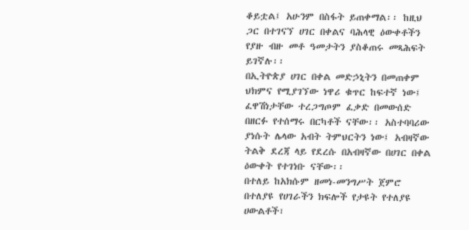ቆይቷል፤ አሁንም በስፋት ይጠቀማል፡፡ ከዚህ ጋር በተገናኘ ሀገር በቀልና ባሕላዊ ዕውቀቶችን የያዙ ብዙ መቶ ዓመታትን ያስቆጠሩ መጻሕፍት ይገኛሉ፡፡
በኢትዮጵያ ሀገር በቀል መድኃኒትን በመጠቀም ህክምና የሚያገኘው ነዋሪ ቁጥር ከፍተኛ ነው፤ ፈዋሽነታቸው ተረጋግጦም ፈቃድ በመውሰድ በዘርፉ የተሰማሩ በርካቶች ናቸው፡፡ አስተባባሪው ያነሱት ሌላው አብት ትምህርትን ነው፤ አብዛኛው ትልቅ ደረጃ ላይ የደረሱ በአብዛኛው በሀገር በቀል ዕውቀት የተገነቡ ናቸው፡፡
በተለይ ከአክሱም ዘመነ-መንግሥት ጀምሮ በተለያዩ የሀገራችን ክፍሎች የታዩት የተለያዩ ሀውልቶች፣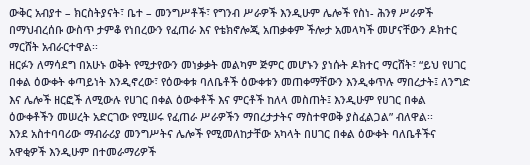ውቅር አብያተ – ክርስትያናት፣ ቤተ – መንግሥቶች፣ የግንብ ሥራዎች እንዲሁም ሌሎች የስነ- ሕንፃ ሥራዎች በማህብረሰቡ ውስጥ ታምቆ የነበረውን የፈጠራ እና የቴክኖሎጂ አጠቃቀም ችሎታ አመላካች መሆናቸውን ዶክተር ማርሸት አብራርተዋል፡፡
ዘርፉን ለማሳደግ በአሁኑ ወቅት የሚታየውን መነቃቃት መልካም ጅምር መሆኑን ያነሱት ዶክተር ማርሸት፣ “ይህ የሀገር በቀል ዕውቀት ቀጣይነት እንዲኖረው፣ የዕውቀቱ ባለቤቶች ዕውቀቱን መጠቀማቸውን እንዲቀጥሉ ማበረታት፤ ለንግድ እና ሌሎች ዘርፎች ለሚውሉ የሀገር በቀል ዕውቀቶች እና ምርቶች ከለላ መስጠት፤ እንዲሁም የሀገር በቀል ዕውቀቶችን መሠረት አድርገው የሚሠሩ የፈጠራ ሥራዎችን ማበረታታትና ማስተዋወቅ ያስፈልጋል” ብለዋል፡፡
እንደ አስተባባሪው ማብራሪያ መንግሥትና ሌሎች የሚመለከታቸው አካላት በሀገር በቀል ዕውቀት ባለቤቶችና አዋቂዎች እንዲሁም በተመራማሪዎች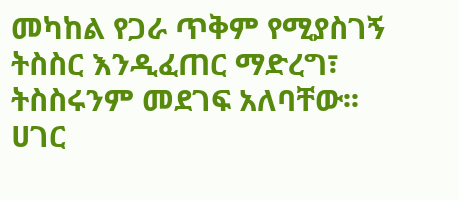መካከል የጋራ ጥቅም የሚያስገኝ ትስስር እንዲፈጠር ማድረግ፣ ትስስሩንም መደገፍ አለባቸው፡፡ ሀገር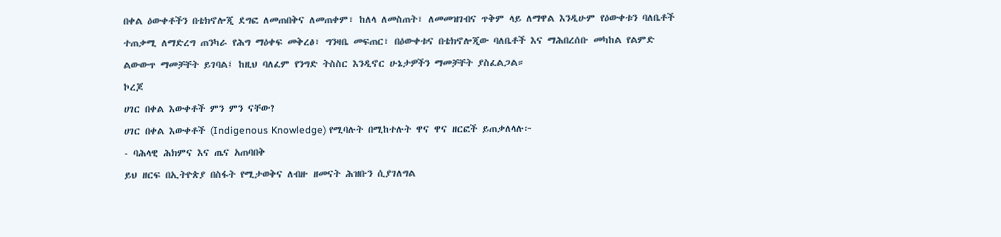በቀል ዕውቀቶችን በቴክኖሎጂ ደግፎ ለመጠበቅና ለመጠቀም፣ ከለላ ለመስጠት፣ ለመመዝገብና ጥቅም ላይ ለማዋል እንዲሁም የዕውቀቱን ባለቤቶች ተጠቃሚ ለማድረግ ጠንካራ የሕግ ማዕቀፍ መቅረፅ፣ ግንዛቤ መፍጠር፣ በዕውቀቱና በቴክኖሎጂው ባለቤቶች እና ማሕበረሰቡ መካከል የልምድ ልውውጥ ማመቻቸት ይገባል፤ ከዚህ ባለፈም የንግድ ትስስር እንዲኖር ሁኔታዎችን ማመቻቸት ያስፈልጋል።
ኮረጆ
ሀገር በቀል እውቀቶች ምን ምን ናቸው?
ሀገር በቀል እውቀቶች (Indigenous Knowledge) የሚባሉት በሚከተሉት ዋና ዋና ዘርፎች ይጠቃለላሉ፦
- ባሕላዊ ሕክምና እና ጤና አጠባበቅ
ይህ ዘርፍ በኢትዮጵያ በስፋት የሚታወቅና ለብዙ ዘመናት ሕዝቡን ሲያገለግል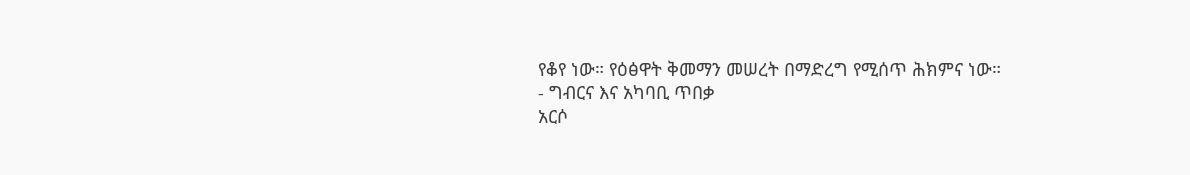የቆየ ነው። የዕፅዋት ቅመማን መሠረት በማድረግ የሚሰጥ ሕክምና ነው።
- ግብርና እና አካባቢ ጥበቃ
አርሶ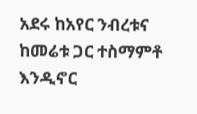አደሩ ከአየር ንብረቱና ከመሬቱ ጋር ተስማምቶ እንዲኖር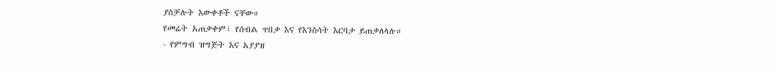ያስቻሉት እውቀቶች ናቸው።
የመሬት አጠቃቀም፣ የሰብል ጥበቃ እና የእንስሳት እርባታ ይጠቃለላሉ።
- የምግብ ዝግጅት እና አያያዝ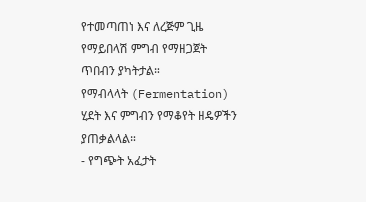የተመጣጠነ እና ለረጅም ጊዜ የማይበላሽ ምግብ የማዘጋጀት ጥበብን ያካትታል።
የማብላላት (Fermentation) ሂደት እና ምግብን የማቆየት ዘዴዎችን ያጠቃልላል።
- የግጭት አፈታት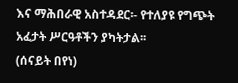እና ማሕበራዊ አስተዳደር፡- የተለያዩ የግጭት አፈታት ሥርዓቶችን ያካትታል፡፡
(ሰናይት በየነ)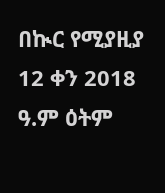በኲር የሚያዚያ 12 ቀን 2018 ዓ.ም ዕትም